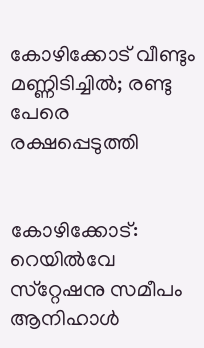കോഴിക്കോട് വീണ്ടും മണ്ണിടിച്ചില്‍; രണ്ടു പേരെ രക്ഷപ്പെടുത്തി


കോഴിക്കോട്: റെയില്‍വേ സ്‌റ്റേഷനു സമീപം ആനിഹാള്‍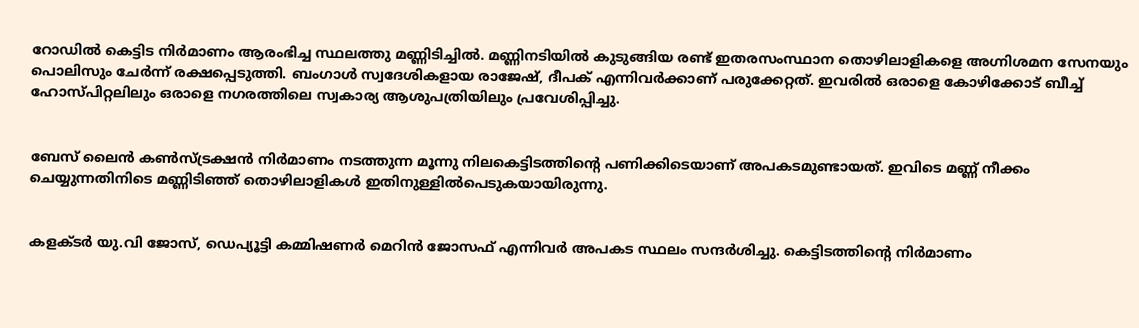റോഡില്‍ കെട്ടിട നിര്‍മാണം ആരംഭിച്ച സ്ഥലത്തു മണ്ണിടിച്ചില്‍. മണ്ണിനടിയില്‍ കുടുങ്ങിയ രണ്ട് ഇതരസംസ്ഥാന തൊഴിലാളികളെ അഗ്നിശമന സേനയും പൊലിസും ചേര്‍ന്ന് രക്ഷപ്പെടുത്തി. ബംഗാള്‍ സ്വദേശികളായ രാജേഷ്, ദീപക് എന്നിവര്‍ക്കാണ് പരുക്കേറ്റത്. ഇവരില്‍ ഒരാളെ കോഴിക്കോട് ബീച്ച് ഹോസ്പിറ്റലിലും ഒരാളെ നഗരത്തിലെ സ്വകാര്യ ആശുപത്രിയിലും പ്രവേശിപ്പിച്ചു.


ബേസ് ലൈന്‍ കണ്‍സ്ട്രക്ഷന്‍ നിര്‍മാണം നടത്തുന്ന മൂന്നു നിലകെട്ടിടത്തിന്റെ പണിക്കിടെയാണ് അപകടമുണ്ടായത്. ഇവിടെ മണ്ണ് നീക്കം ചെയ്യുന്നതിനിടെ മണ്ണിടിഞ്ഞ് തൊഴിലാളികള്‍ ഇതിനുള്ളില്‍പെടുകയായിരുന്നു.


കളക്ടര്‍ യു.വി ജോസ്, ഡെപ്യൂട്ടി കമ്മിഷണര്‍ മെറിന്‍ ജോസഫ് എന്നിവര്‍ അപകട സ്ഥലം സന്ദര്‍ശിച്ചു. കെട്ടിടത്തിന്റെ നിര്‍മാണം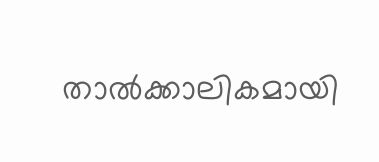താല്‍ക്കാലികമായി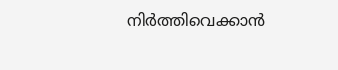നിര്‍ത്തിവെക്കാന്‍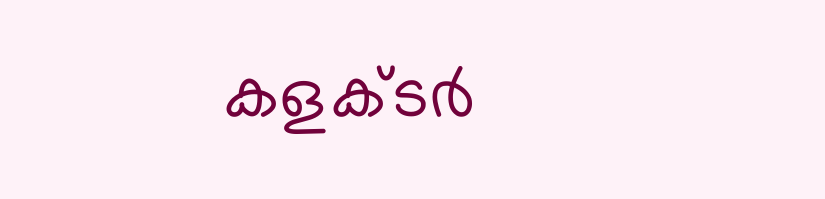കളക്ടര്‍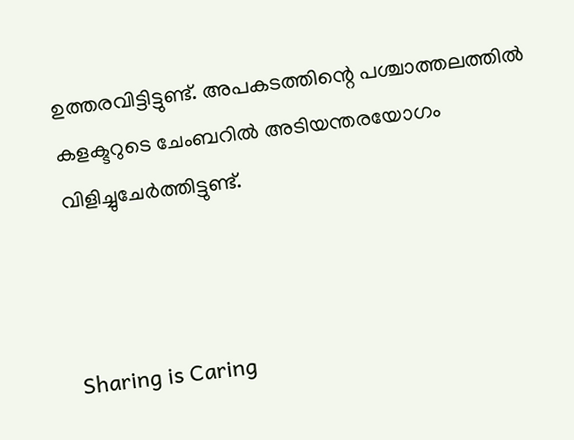ഉത്തരവിട്ടിട്ടുണ്ട്. അപകടത്തിന്റെ പശ്ചാത്തലത്തില്‍ കളക്ടറുടെ ചേംബറില്‍ അടിയന്തരയോഗം വിളിച്ചുചേര്‍ത്തിട്ടുണ്ട്.



Sharing is Caring